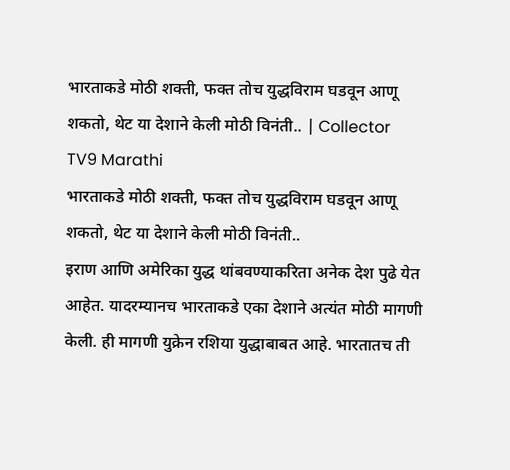भारताकडे मोठी शक्ती, फक्त तोच युद्धविराम घडवून आणू शकतो, थेट या देशाने केली मोठी विनंती.. | Collector
TV9 Marathi
भारताकडे मोठी शक्ती, फक्त तोच युद्धविराम घडवून आणू शकतो, थेट या देशाने केली मोठी विनंती..
इराण आणि अमेरिका युद्ध थांबवण्याकरिता अनेक देश पुढे येत आहेत. यादरम्यानच भारताकडे एका देशाने अत्यंत मोठी मागणी केली. ही मागणी युक्रेन रशिया युद्धाबाबत आहे. भारतातच ती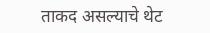ताकद असल्याचे थेट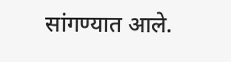सांगण्यात आले.